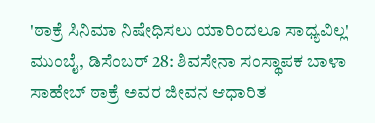'ಠಾಕ್ರೆ ಸಿನಿಮಾ ನಿಷೇಧಿಸಲು ಯಾರಿಂದಲೂ ಸಾಧ್ಯವಿಲ್ಲ'
ಮುಂಬೈ, ಡಿಸೆಂಬರ್ 28: ಶಿವಸೇನಾ ಸಂಸ್ಥಾಪಕ ಬಾಳಾ ಸಾಹೇಬ್ ಠಾಕ್ರೆ ಅವರ ಜೀವನ ಆಧಾರಿತ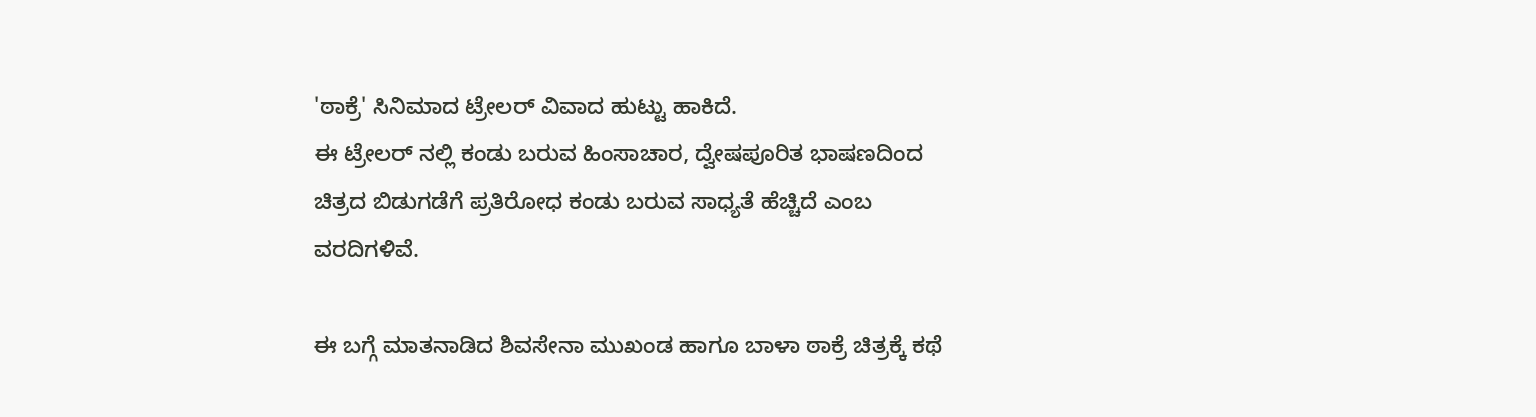'ಠಾಕ್ರೆ' ಸಿನಿಮಾದ ಟ್ರೇಲರ್ ವಿವಾದ ಹುಟ್ಟು ಹಾಕಿದೆ.
ಈ ಟ್ರೇಲರ್ ನಲ್ಲಿ ಕಂಡು ಬರುವ ಹಿಂಸಾಚಾರ, ದ್ವೇಷಪೂರಿತ ಭಾಷಣದಿಂದ ಚಿತ್ರದ ಬಿಡುಗಡೆಗೆ ಪ್ರತಿರೋಧ ಕಂಡು ಬರುವ ಸಾಧ್ಯತೆ ಹೆಚ್ಚಿದೆ ಎಂಬ ವರದಿಗಳಿವೆ.

ಈ ಬಗ್ಗೆ ಮಾತನಾಡಿದ ಶಿವಸೇನಾ ಮುಖಂಡ ಹಾಗೂ ಬಾಳಾ ಠಾಕ್ರೆ ಚಿತ್ರಕ್ಕೆ ಕಥೆ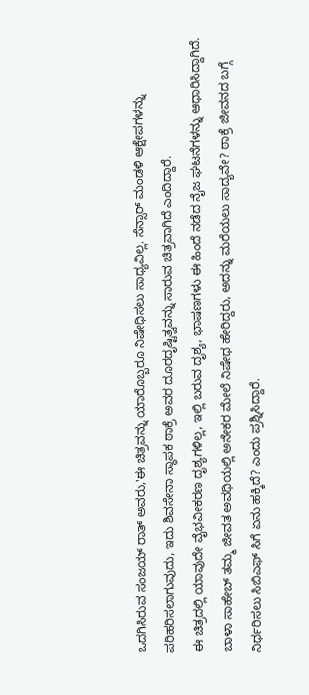ಒದಗಿಸಿರುವ ಸಂಜಯ್ ರಾತ್ ಅವರು,'ಈ ಚಿತ್ರವನ್ನು ಯಾರೊಬ್ಬರೂ ನಿಷೇಧಿಸಲು ಸಾಧ್ಯವಿಲ್ಲ. ಸೆನ್ಸಾರ್ ಮಂಡಳಿ ಆಕ್ಷೇಪಗಳನ್ನು ಪರಿಹರಿಸಲಾಗುವುದು, ಇದು ಶಿವಸೇನಾ ಸ್ಥಾಪಕ ಠಾಕ್ರೆ ಅವರ ದೂರದೃಷ್ಟಿತ್ವವನ್ನು ಸಾರುವ ಚಿತ್ರವಾಗಿದೆ ಎಂದಿದ್ದಾರೆ.
ಈ ಚಿತ್ರದಲ್ಲಿ ಯಾವುದೇ ವೈಭವೀಕರಣ ದೃಶ್ಯಗಳಿಲ್ಲ, ಇಲ್ಲಿ ಬರುವ ದೃಶ್ಯ, ಭಾಷಣಗಳು ಈ ಹಿಂದೆ ನಡೆದ ನೈಜ ಘಟನೆಗಳನ್ನು ಆಧಾರಿಸಿದ್ದಾಗಿದೆ. ಬಾಳಾ ಸಾಹೇಬ್ ತಮ್ಮ ಜೀವತ ಅವಧಿಯಲ್ಲಿ ಅನೇಕರ ಮೇಲೆ ನಿಷೇಧ ಹೇರಿದ್ದರು, ಅದನ್ನು ಮರೆಯಲು ಸಾದ್ಯವೇ? ಠಾಕ್ರೆ ಜೀವನದ ಬಗ್ಗೆ ನಿರ್ಧರಿಸಲು ಸಿಬಿಎಫ್ ಸಿಗೆ ಏನು ಹಕ್ಕಿದೆ? ಎಂದು ಪ್ರಶ್ನಿಸಿದ್ದಾರೆ.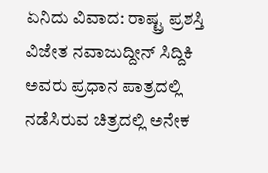ಏನಿದು ವಿವಾದ: ರಾಷ್ಟ್ರ ಪ್ರಶಸ್ತಿ ವಿಜೇತ ನವಾಜುದ್ದೀನ್ ಸಿದ್ದಿಕಿ ಅವರು ಪ್ರಧಾನ ಪಾತ್ರದಲ್ಲಿ ನಡೆಸಿರುವ ಚಿತ್ರದಲ್ಲಿ ಅನೇಕ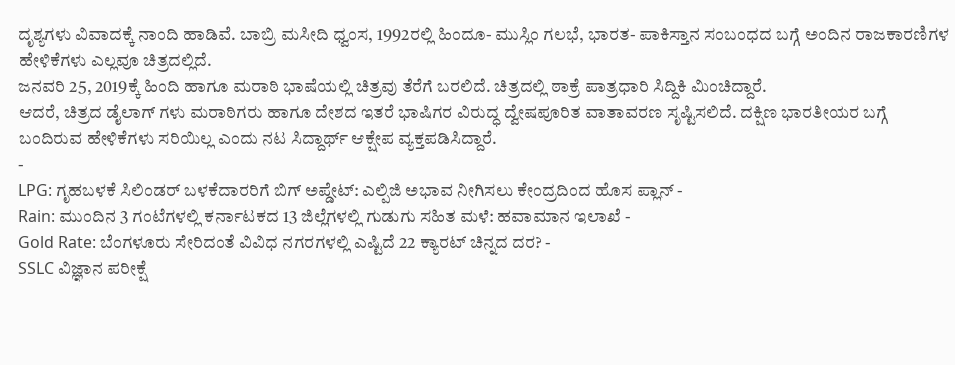ದೃಶ್ಯಗಳು ವಿವಾದಕ್ಕೆ ನಾಂದಿ ಹಾಡಿವೆ. ಬಾಬ್ರಿ ಮಸೀದಿ ಧ್ವಂಸ, 1992ರಲ್ಲಿ ಹಿಂದೂ- ಮುಸ್ಲಿಂ ಗಲಭೆ, ಭಾರತ- ಪಾಕಿಸ್ತಾನ ಸಂಬಂಧದ ಬಗ್ಗೆ ಅಂದಿನ ರಾಜಕಾರಣಿಗಳ ಹೇಳಿಕೆಗಳು ಎಲ್ಲವೂ ಚಿತ್ರದಲ್ಲಿದೆ.
ಜನವರಿ 25, 2019ಕ್ಕೆ ಹಿಂದಿ ಹಾಗೂ ಮರಾಠಿ ಭಾಷೆಯಲ್ಲಿ ಚಿತ್ರವು ತೆರೆಗೆ ಬರಲಿದೆ. ಚಿತ್ರದಲ್ಲಿ ಠಾಕ್ರೆ ಪಾತ್ರಧಾರಿ ಸಿದ್ದಿಕಿ ಮಿಂಚಿದ್ದಾರೆ.
ಆದರೆ, ಚಿತ್ರದ ಡೈಲಾಗ್ ಗಳು ಮರಾಠಿಗರು ಹಾಗೂ ದೇಶದ ಇತರೆ ಭಾಷಿಗರ ವಿರುದ್ಧ ದ್ವೇಷಪೂರಿತ ವಾತಾವರಣ ಸೃಷ್ಟಿಸಲಿದೆ. ದಕ್ಷಿಣ ಭಾರತೀಯರ ಬಗ್ಗೆ ಬಂದಿರುವ ಹೇಳಿಕೆಗಳು ಸರಿಯಿಲ್ಲ ಎಂದು ನಟ ಸಿದ್ದಾರ್ಥ್ ಆಕ್ಷೇಪ ವ್ಯಕ್ತಪಡಿಸಿದ್ದಾರೆ.
-
LPG: ಗೃಹಬಳಕೆ ಸಿಲಿಂಡರ್ ಬಳಕೆದಾರರಿಗೆ ಬಿಗ್ ಅಪ್ಡೇಟ್: ಎಲ್ಪಿಜಿ ಅಭಾವ ನೀಗಿಸಲು ಕೇಂದ್ರದಿಂದ ಹೊಸ ಪ್ಲಾನ್ -
Rain: ಮುಂದಿನ 3 ಗಂಟೆಗಳಲ್ಲಿ ಕರ್ನಾಟಕದ 13 ಜಿಲ್ಲೆಗಳಲ್ಲಿ ಗುಡುಗು ಸಹಿತ ಮಳೆ: ಹವಾಮಾನ ಇಲಾಖೆ -
Gold Rate: ಬೆಂಗಳೂರು ಸೇರಿದಂತೆ ವಿವಿಧ ನಗರಗಳಲ್ಲಿ ಎಷ್ಟಿದೆ 22 ಕ್ಯಾರಟ್ ಚಿನ್ನದ ದರ? -
SSLC ವಿಜ್ಞಾನ ಪರೀಕ್ಷೆ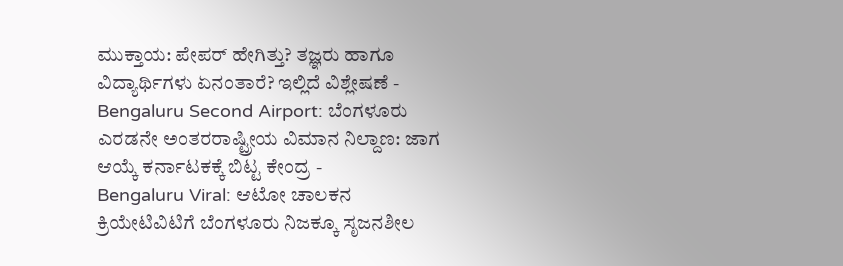ಮುಕ್ತಾಯ: ಪೇಪರ್ ಹೇಗಿತ್ತು? ತಜ್ಞರು ಹಾಗೂ ವಿದ್ಯಾರ್ಥಿಗಳು ಏನಂತಾರೆ? ಇಲ್ಲಿದೆ ವಿಶ್ಲೇಷಣೆ -
Bengaluru Second Airport: ಬೆಂಗಳೂರು ಎರಡನೇ ಅಂತರರಾಷ್ಟ್ರೀಯ ವಿಮಾನ ನಿಲ್ದಾಣ: ಜಾಗ ಆಯ್ಕೆ ಕರ್ನಾಟಕಕ್ಕೆ ಬಿಟ್ಟ ಕೇಂದ್ರ -
Bengaluru Viral: ಆಟೋ ಚಾಲಕನ ಕ್ರಿಯೇಟಿವಿಟಿಗೆ ಬೆಂಗಳೂರು ನಿಜಕ್ಕೂ ಸೃಜನಶೀಲ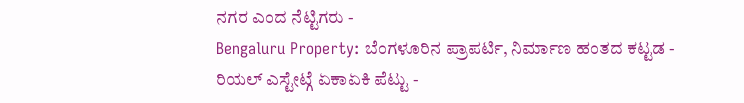ನಗರ ಎಂದ ನೆಟ್ಟಿಗರು -
Bengaluru Property: ಬೆಂಗಳೂರಿನ ಪ್ರಾಪರ್ಟಿ, ನಿರ್ಮಾಣ ಹಂತದ ಕಟ್ಟಡ - ರಿಯಲ್ ಎಸ್ಟೇಟ್ಗೆ ಏಕಾಏಕಿ ಪೆಟ್ಟು -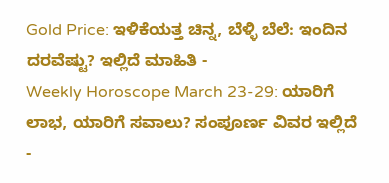Gold Price: ಇಳಿಕೆಯತ್ತ ಚಿನ್ನ, ಬೆಳ್ಳಿ ಬೆಲೆ: ಇಂದಿನ ದರವೆಷ್ಟು? ಇಲ್ಲಿದೆ ಮಾಹಿತಿ -
Weekly Horoscope March 23-29: ಯಾರಿಗೆ ಲಾಭ, ಯಾರಿಗೆ ಸವಾಲು? ಸಂಪೂರ್ಣ ವಿವರ ಇಲ್ಲಿದೆ -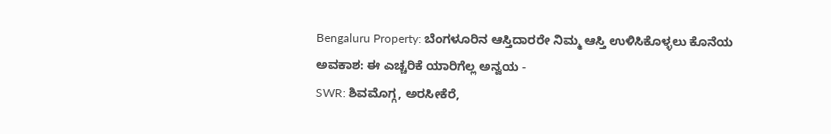Bengaluru Property: ಬೆಂಗಳೂರಿನ ಆಸ್ತಿದಾರರೇ ನಿಮ್ಮ ಆಸ್ತಿ ಉಳಿಸಿಕೊಳ್ಳಲು ಕೊನೆಯ ಅವಕಾಶ: ಈ ಎಚ್ಚರಿಕೆ ಯಾರಿಗೆಲ್ಲ ಅನ್ವಯ -
SWR: ಶಿವಮೊಗ್ಗ, ಅರಸೀಕೆರೆ,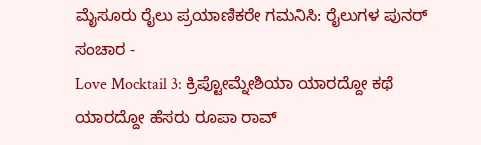ಮೈಸೂರು ರೈಲು ಪ್ರಯಾಣಿಕರೇ ಗಮನಿಸಿ: ರೈಲುಗಳ ಪುನರ್ ಸಂಚಾರ -
Love Mocktail 3: ಕ್ರಿಪ್ಟೋಮ್ನೇಶಿಯಾ ಯಾರದ್ದೋ ಕಥೆ ಯಾರದ್ದೋ ಹೆಸರು ರೂಪಾ ರಾವ್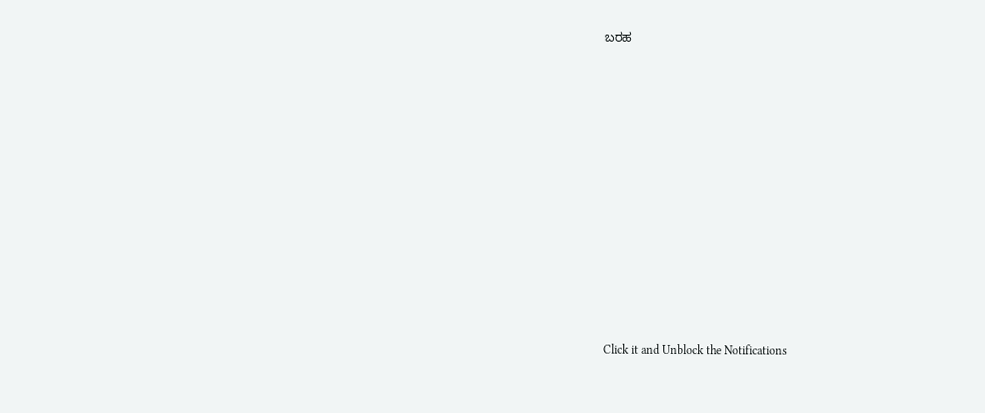ಬರಹ












Click it and Unblock the Notifications